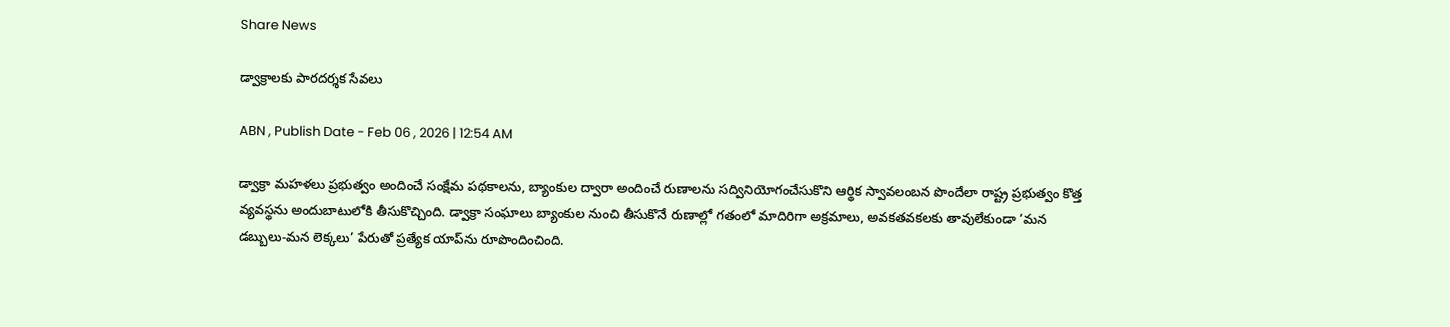Share News

డ్వాక్రాలకు పారదర్శక సేవలు

ABN , Publish Date - Feb 06 , 2026 | 12:54 AM

డ్వాక్రా మహళలు ప్రభుత్వం అందించే సంక్షేమ పథకాలను, బ్యాంకుల ద్వారా అందించే రుణాలను సద్వినియోగంచేసుకొని ఆర్థిక స్వావలంబన పొందేలా రాష్ట్ర ప్రభుత్వం కొత్త వ్యవస్థను అందుబాటులోకి తీసుకొచ్చింది. డ్వాక్రా సంఘాలు బ్యాంకుల నుంచి తీసుకొనే రుణాల్లో గతంలో మాదిరిగా అక్రమాలు, అవకతవకలకు తావులేకుండా ‘మన డబ్బులు-మన లెక్కలు’ పేరుతో ప్రత్యేక యాప్‌ను రూపొందించింది.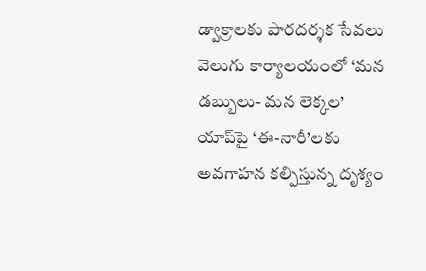డ్వాక్రాలకు పారదర్శక సేవలు
వెలుగు కార్యాలయంలో ‘మన డబ్బులు- మన లెక్కల’ యాప్‌పై ‘ఈ-నారీ’లకు అవగాహన కల్పిస్తున్న దృశ్యం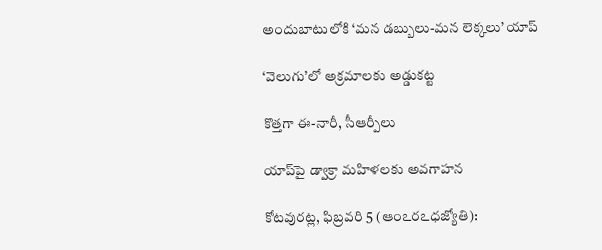అందుబాటులోకి ‘మన డబ్బులు-మన లెక్కలు’ యాప్‌

‘వెలుగు’లో అక్రమాలకు అడ్డుకట్ట

కొత్తగా ఈ-నారీ, సీఆర్పీలు

యాప్‌పై డ్వాక్రా మహిళలకు అవగాహన

కోటవురట్ల, ఫిబ్రవరి 5 (ఆంఽరఽధజ్యోతి):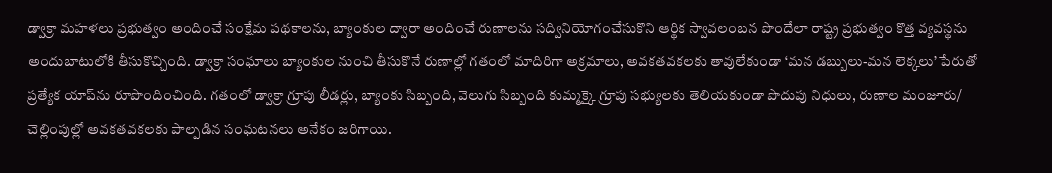డ్వాక్రా మహళలు ప్రభుత్వం అందించే సంక్షేమ పథకాలను, బ్యాంకుల ద్వారా అందించే రుణాలను సద్వినియోగంచేసుకొని ఆర్థిక స్వావలంబన పొందేలా రాష్ట్ర ప్రభుత్వం కొత్త వ్యవస్థను అందుబాటులోకి తీసుకొచ్చింది. డ్వాక్రా సంఘాలు బ్యాంకుల నుంచి తీసుకొనే రుణాల్లో గతంలో మాదిరిగా అక్రమాలు, అవకతవకలకు తావులేకుండా ‘మన డబ్బులు-మన లెక్కలు’ పేరుతో ప్రత్యేక యాప్‌ను రూపొందించింది. గతంలో డ్వాక్రా గ్రూపు లీడర్లు, బ్యాంకు సిబ్బంది, వెలుగు సిబ్బంది కుమ్మక్కై గ్రూపు సభ్యులకు తెలియకుండా పొదుపు నిధులు, రుణాల మంజూరు/ చెల్లింపుల్లో అవకతవకలకు పాల్పడిన సంఘటనలు అనేకం జరిగాయి.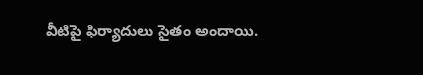వీటిపై ఫిర్యాదులు సైతం అందాయి.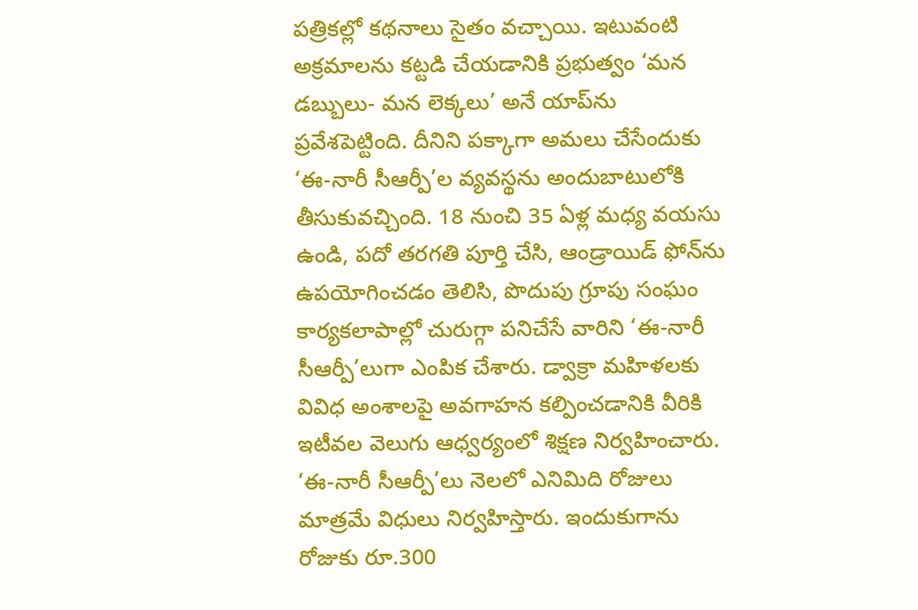పత్రికల్లో కథనాలు సైతం వచ్చాయి. ఇటువంటి అక్రమాలను కట్టడి చేయడానికి ప్రభుత్వం ‘మన డబ్బులు- మన లెక్కలు’ అనే యాప్‌ను ప్రవేశపెట్టింది. దీనిని పక్కాగా అమలు చేసేందుకు ‘ఈ-నారీ సీఆర్పీ’ల వ్యవస్థను అందుబాటులోకి తీసుకువచ్చింది. 18 నుంచి 35 ఏళ్ల మధ్య వయసు ఉండి, పదో తరగతి పూర్తి చేసి, ఆండ్రాయిడ్‌ ఫోన్‌ను ఉపయోగించడం తెలిసి, పొదుపు గ్రూపు సంఘం కార్యకలాపాల్లో చురుగ్గా పనిచేసే వారిని ‘ఈ-నారీ సీఆర్పీ’లుగా ఎంపిక చేశారు. డ్వాక్రా మహిళలకు వివిధ అంశాలపై అవగాహన కల్పించడానికి వీరికి ఇటీవల వెలుగు ఆధ్వర్యంలో శిక్షణ నిర్వహించారు. ‘ఈ-నారీ సీఆర్పీ’లు నెలలో ఎనిమిది రోజులు మాత్రమే విధులు నిర్వహిస్తారు. ఇందుకుగాను రోజుకు రూ.300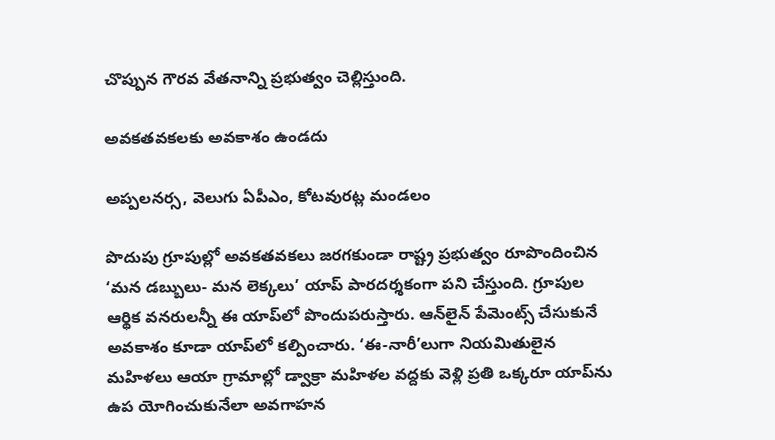చొప్పున గౌరవ వేతనాన్ని ప్రభుత్వం చెల్లిస్తుంది.

అవకతవకలకు అవకాశం ఉండదు

అప్పలనర్స, వెలుగు ఏపీఎం, కోటవురట్ల మండలం

పొదుపు గ్రూపుల్లో అవకతవకలు జరగకుండా రాష్ట్ర ప్రభుత్వం రూపొందించిన ‘మన డబ్బులు- మన లెక్కలు’ యాప్‌ పారదర్శకంగా పని చేస్తుంది. గ్రూపుల ఆర్థిక వనరులన్నీ ఈ యాప్‌లో పొందుపరుస్తారు. ఆన్‌లైన్‌ పేమెంట్స్‌ చేసుకునే అవకాశం కూడా యాప్‌లో కల్పించారు. ‘ఈ-నారీ’లుగా నియమితులైన మహిళలు ఆయా గ్రామాల్లో డ్వాక్రా మహిళల వద్దకు వెళ్లి ప్రతి ఒక్కరూ యాప్‌ను ఉప యోగించుకునేలా అవగాహన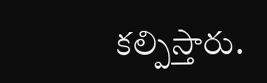కల్పిస్తారు.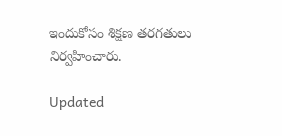ఇందుకోసం శిక్షణ తరగతులు నిర్వహించారు.

Updated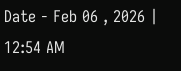Date - Feb 06 , 2026 | 12:54 AM